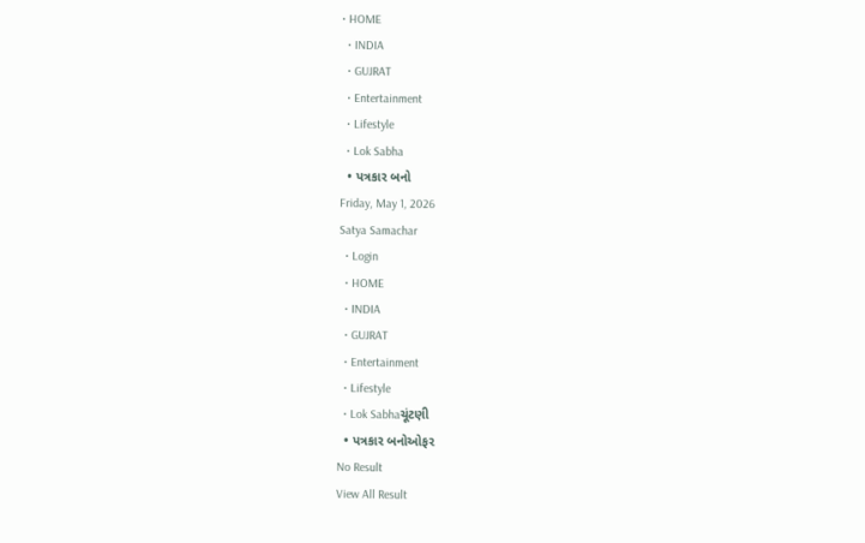• HOME
  • INDIA
  • GUJRAT
  • Entertainment
  • Lifestyle
  • Lok Sabha
  • પત્રકાર બનો
Friday, May 1, 2026
Satya Samachar
  • Login
  • HOME
  • INDIA
  • GUJRAT
  • Entertainment
  • Lifestyle
  • Lok Sabhaચૂંટણી
  • પત્રકાર બનોઓફર
No Result
View All Result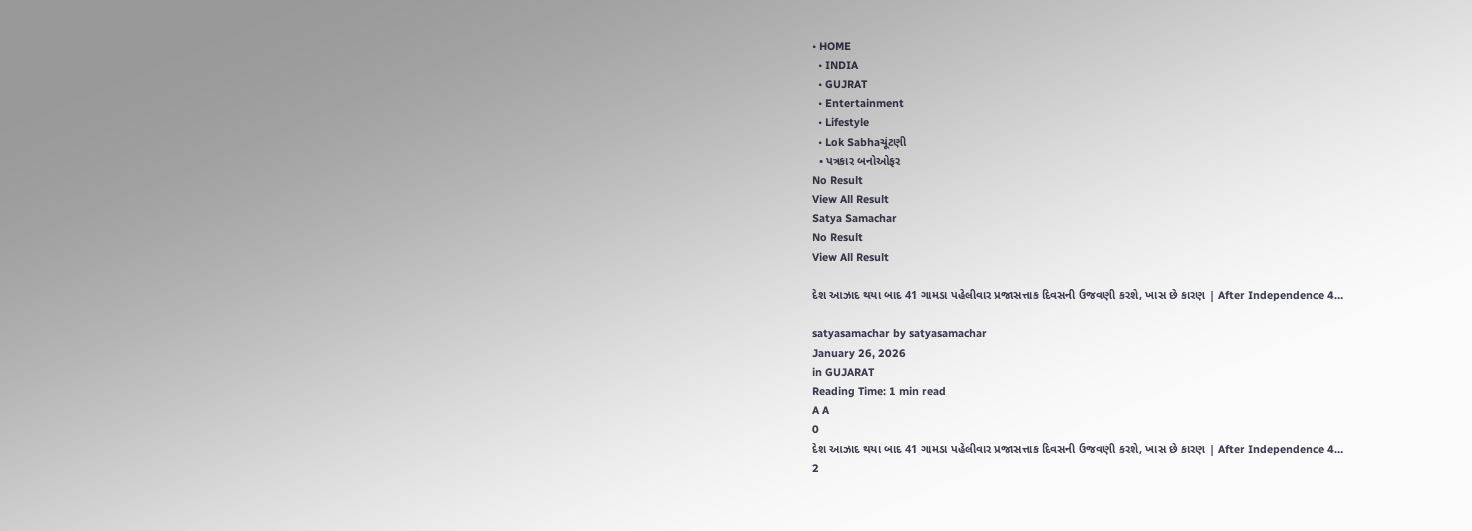• HOME
  • INDIA
  • GUJRAT
  • Entertainment
  • Lifestyle
  • Lok Sabhaચૂંટણી
  • પત્રકાર બનોઓફર
No Result
View All Result
Satya Samachar
No Result
View All Result

દેશ આઝાદ થયા બાદ 41 ગામડા પહેલીવાર પ્રજાસત્તાક દિવસની ઉજવણી કરશે, ખાસ છે કારણ | After Independence 4…

satyasamachar by satyasamachar
January 26, 2026
in GUJARAT
Reading Time: 1 min read
A A
0
દેશ આઝાદ થયા બાદ 41 ગામડા પહેલીવાર પ્રજાસત્તાક દિવસની ઉજવણી કરશે, ખાસ છે કારણ | After Independence 4…
2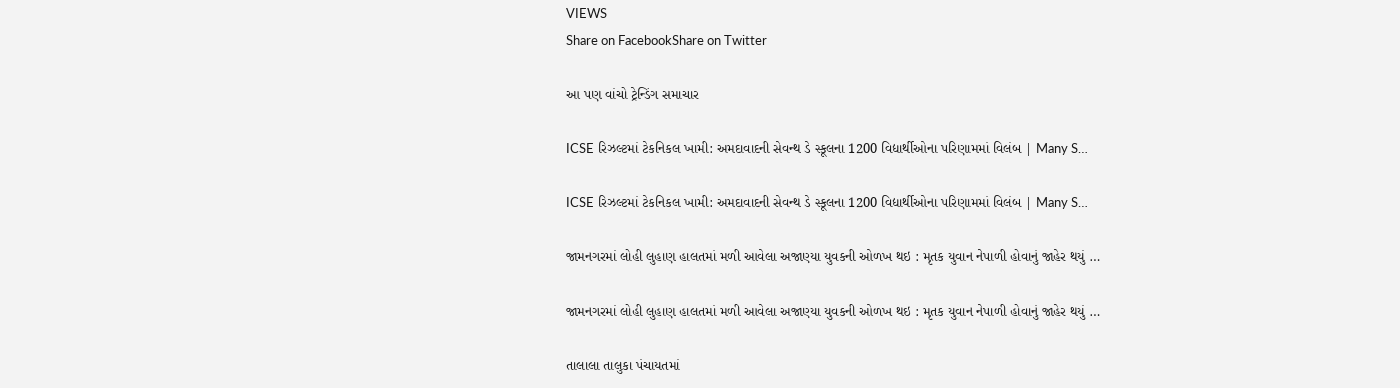VIEWS
Share on FacebookShare on Twitter

આ પણ વાંચો ટ્રેન્ડિંગ સમાચાર

ICSE રિઝલ્ટમાં ટેકનિકલ ખામી: અમદાવાદની સેવન્થ ડે સ્કૂલના 1200 વિદ્યાર્થીઓના પરિણામમાં વિલંબ | Many S…

ICSE રિઝલ્ટમાં ટેકનિકલ ખામી: અમદાવાદની સેવન્થ ડે સ્કૂલના 1200 વિદ્યાર્થીઓના પરિણામમાં વિલંબ | Many S…

જામનગરમાં લોહી લુહાણ હાલતમાં મળી આવેલા અજાણ્યા યુવકની ઓળખ થઇ : મૃતક યુવાન નેપાળી હોવાનું જાહેર થયું …

જામનગરમાં લોહી લુહાણ હાલતમાં મળી આવેલા અજાણ્યા યુવકની ઓળખ થઇ : મૃતક યુવાન નેપાળી હોવાનું જાહેર થયું …

તાલાલા તાલુકા પંચાયતમાં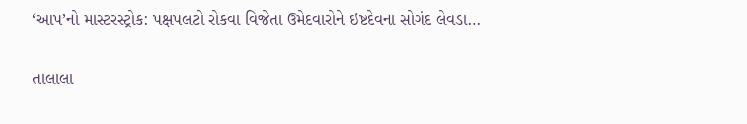‘આપ’નો માસ્ટરસ્ટ્રોક: પક્ષપલટો રોકવા વિજેતા ઉમેદવારોને ઇષ્ટદેવના સોગંદ લેવડા…

તાલાલા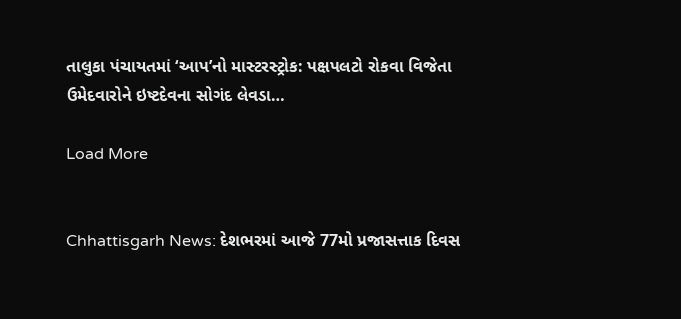તાલુકા પંચાયતમાં ‘આપ’નો માસ્ટરસ્ટ્રોક: પક્ષપલટો રોકવા વિજેતા ઉમેદવારોને ઇષ્ટદેવના સોગંદ લેવડા…

Load More


Chhattisgarh News: દેશભરમાં આજે 77મો પ્રજાસત્તાક દિવસ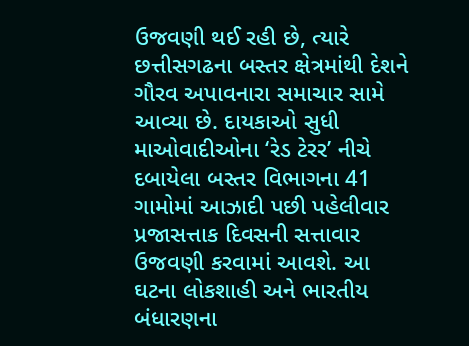ઉજવણી થઈ રહી છે, ત્યારે છત્તીસગઢના બસ્તર ક્ષેત્રમાંથી દેશને ગૌરવ અપાવનારા સમાચાર સામે આવ્યા છે. દાયકાઓ સુધી માઓવાદીઓના ‘રેડ ટેરર’ નીચે દબાયેલા બસ્તર વિભાગના 41 ગામોમાં આઝાદી પછી પહેલીવાર પ્રજાસત્તાક દિવસની સત્તાવાર ઉજવણી કરવામાં આવશે. આ ઘટના લોકશાહી અને ભારતીય બંધારણના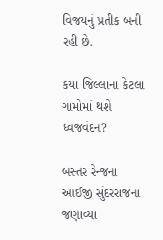વિજયનું પ્રતીક બની રહી છે.

કયા જિલ્લાના કેટલા ગામોમાં થશે ધ્વજવંદન?

બસ્તર રેન્જના આઈજી સુંદરરાજના જણાવ્યા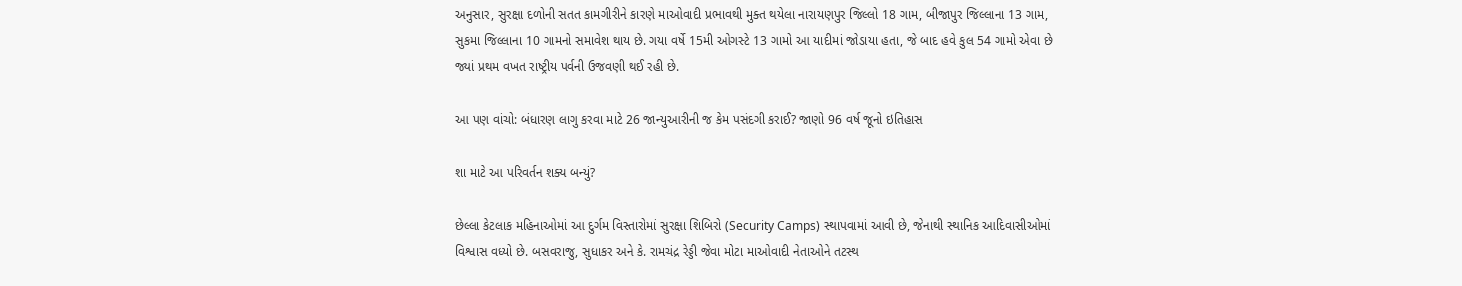અનુસાર, સુરક્ષા દળોની સતત કામગીરીને કારણે માઓવાદી પ્રભાવથી મુક્ત થયેલા નારાયણપુર જિલ્લો 18 ગામ, બીજાપુર જિલ્લાના 13 ગામ, સુકમા જિલ્લાના 10 ગામનો સમાવેશ થાય છે. ગયા વર્ષે 15મી ઓગસ્ટે 13 ગામો આ યાદીમાં જોડાયા હતા, જે બાદ હવે કુલ 54 ગામો એવા છે જ્યાં પ્રથમ વખત રાષ્ટ્રીય પર્વની ઉજવણી થઈ રહી છે.

આ પણ વાંચો: બંધારણ લાગુ કરવા માટે 26 જાન્યુઆરીની જ કેમ પસંદગી કરાઈ? જાણો 96 વર્ષ જૂનો ઇતિહાસ

શા માટે આ પરિવર્તન શક્ય બન્યું?

છેલ્લા કેટલાક મહિનાઓમાં આ દુર્ગમ વિસ્તારોમાં સુરક્ષા શિબિરો (Security Camps) સ્થાપવામાં આવી છે, જેનાથી સ્થાનિક આદિવાસીઓમાં વિશ્વાસ વધ્યો છે. બસવરાજુ, સુધાકર અને કે. રામચંદ્ર રેડ્ડી જેવા મોટા માઓવાદી નેતાઓને તટસ્થ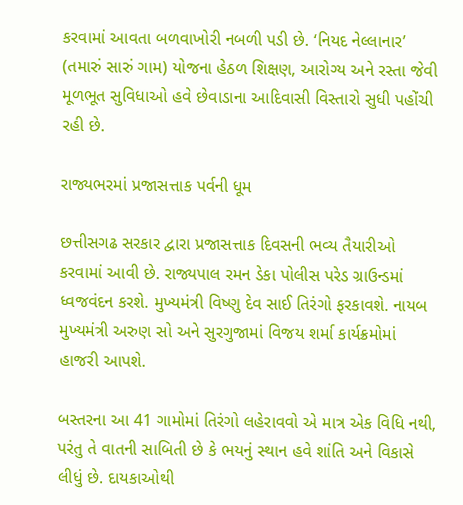કરવામાં આવતા બળવાખોરી નબળી પડી છે. ‘નિયદ નેલ્લાનાર’ (તમારું સારું ગામ) યોજના હેઠળ શિક્ષણ, આરોગ્ય અને રસ્તા જેવી મૂળભૂત સુવિધાઓ હવે છેવાડાના આદિવાસી વિસ્તારો સુધી પહોંચી રહી છે.

રાજ્યભરમાં પ્રજાસત્તાક પર્વની ધૂમ

છત્તીસગઢ સરકાર દ્વારા પ્રજાસત્તાક દિવસની ભવ્ય તૈયારીઓ કરવામાં આવી છે. રાજ્યપાલ રમન ડેકા પોલીસ પરેડ ગ્રાઉન્ડમાં ધ્વજવંદન કરશે. મુખ્યમંત્રી વિષ્ણુ દેવ સાઈ તિરંગો ફરકાવશે. નાયબ મુખ્યમંત્રી અરુણ સો અને સુરગુજામાં વિજય શર્મા કાર્યક્રમોમાં હાજરી આપશે.

બસ્તરના આ 41 ગામોમાં તિરંગો લહેરાવવો એ માત્ર એક વિધિ નથી, પરંતુ તે વાતની સાબિતી છે કે ભયનું સ્થાન હવે શાંતિ અને વિકાસે લીધું છે. દાયકાઓથી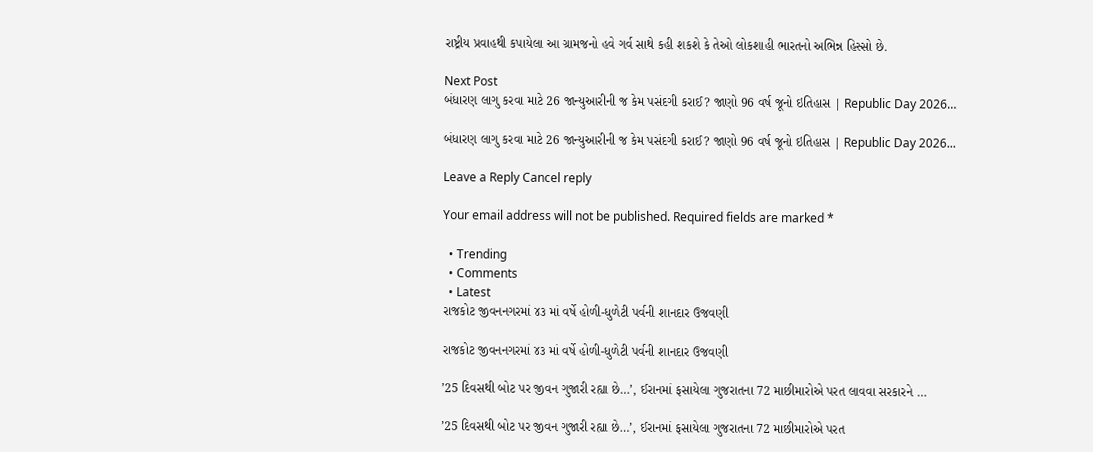રાષ્ટ્રીય પ્રવાહથી કપાયેલા આ ગ્રામજનો હવે ગર્વ સાથે કહી શકશે કે તેઓ લોકશાહી ભારતનો અભિન્ન હિસ્સો છે.

Next Post
બંધારણ લાગુ કરવા માટે 26 જાન્યુઆરીની જ કેમ પસંદગી કરાઈ? જાણો 96 વર્ષ જૂનો ઇતિહાસ | Republic Day 2026…

બંધારણ લાગુ કરવા માટે 26 જાન્યુઆરીની જ કેમ પસંદગી કરાઈ? જાણો 96 વર્ષ જૂનો ઇતિહાસ | Republic Day 2026...

Leave a Reply Cancel reply

Your email address will not be published. Required fields are marked *

  • Trending
  • Comments
  • Latest
રાજકોટ જીવનનગરમાં ૪૩ માં વર્ષે હોળી-ધુળેટી પર્વની શાનદાર ઉજવણી

રાજકોટ જીવનનગરમાં ૪૩ માં વર્ષે હોળી-ધુળેટી પર્વની શાનદાર ઉજવણી

’25 દિવસથી બોટ પર જીવન ગુજારી રહ્યા છે…’, ઈરાનમાં ફસાયેલા ગુજરાતના 72 માછીમારોએ પરત લાવવા સરકારને …

’25 દિવસથી બોટ પર જીવન ગુજારી રહ્યા છે…’, ઈરાનમાં ફસાયેલા ગુજરાતના 72 માછીમારોએ પરત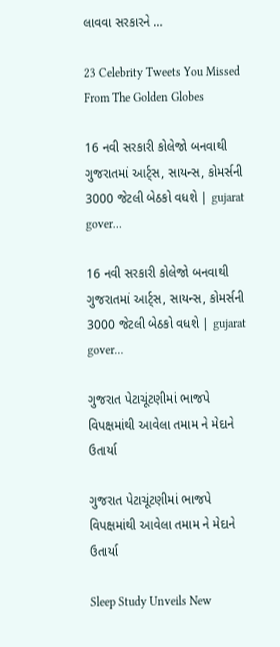લાવવા સરકારને …

23 Celebrity Tweets You Missed From The Golden Globes

16 નવી સરકારી કોલેજો બનવાથી ગુજરાતમાં આર્ટ્સ, સાયન્સ, કોમર્સની 3000 જેટલી બેઠકો વધશે | gujarat gover…

16 નવી સરકારી કોલેજો બનવાથી ગુજરાતમાં આર્ટ્સ, સાયન્સ, કોમર્સની 3000 જેટલી બેઠકો વધશે | gujarat gover…

ગુજરાત પેટાચૂંટણીમાં ભાજપે વિપક્ષમાંથી આવેલા તમામ ને મેદાને ઉતાર્યા

ગુજરાત પેટાચૂંટણીમાં ભાજપે વિપક્ષમાંથી આવેલા તમામ ને મેદાને ઉતાર્યા

Sleep Study Unveils New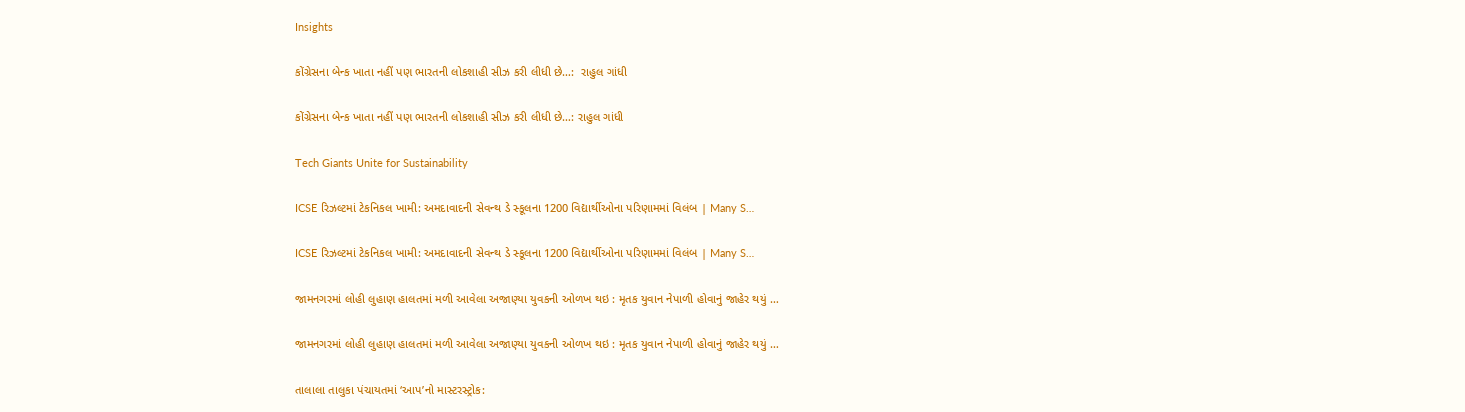Insights

કોંગ્રેસના બેન્ક ખાતા નહીં પણ ભારતની લોકશાહી સીઝ કરી લીધી છે…:  રાહુલ ગાંધી

કોંગ્રેસના બેન્ક ખાતા નહીં પણ ભારતની લોકશાહી સીઝ કરી લીધી છે…: રાહુલ ગાંધી

Tech Giants Unite for Sustainability

ICSE રિઝલ્ટમાં ટેકનિકલ ખામી: અમદાવાદની સેવન્થ ડે સ્કૂલના 1200 વિદ્યાર્થીઓના પરિણામમાં વિલંબ | Many S…

ICSE રિઝલ્ટમાં ટેકનિકલ ખામી: અમદાવાદની સેવન્થ ડે સ્કૂલના 1200 વિદ્યાર્થીઓના પરિણામમાં વિલંબ | Many S…

જામનગરમાં લોહી લુહાણ હાલતમાં મળી આવેલા અજાણ્યા યુવકની ઓળખ થઇ : મૃતક યુવાન નેપાળી હોવાનું જાહેર થયું …

જામનગરમાં લોહી લુહાણ હાલતમાં મળી આવેલા અજાણ્યા યુવકની ઓળખ થઇ : મૃતક યુવાન નેપાળી હોવાનું જાહેર થયું …

તાલાલા તાલુકા પંચાયતમાં ‘આપ’નો માસ્ટરસ્ટ્રોક: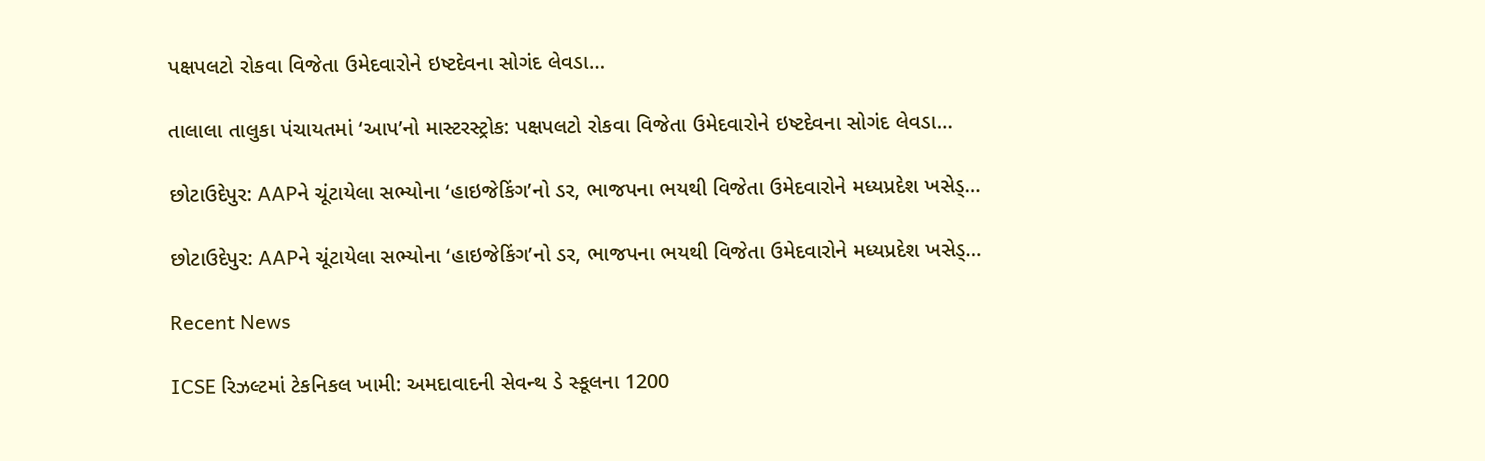પક્ષપલટો રોકવા વિજેતા ઉમેદવારોને ઇષ્ટદેવના સોગંદ લેવડા…

તાલાલા તાલુકા પંચાયતમાં ‘આપ’નો માસ્ટરસ્ટ્રોક: પક્ષપલટો રોકવા વિજેતા ઉમેદવારોને ઇષ્ટદેવના સોગંદ લેવડા…

છોટાઉદેપુર: AAPને ચૂંટાયેલા સભ્યોના ‘હાઇજેકિંગ’નો ડર, ભાજપના ભયથી વિજેતા ઉમેદવારોને મધ્યપ્રદેશ ખસેડ્…

છોટાઉદેપુર: AAPને ચૂંટાયેલા સભ્યોના ‘હાઇજેકિંગ’નો ડર, ભાજપના ભયથી વિજેતા ઉમેદવારોને મધ્યપ્રદેશ ખસેડ્…

Recent News

ICSE રિઝલ્ટમાં ટેકનિકલ ખામી: અમદાવાદની સેવન્થ ડે સ્કૂલના 1200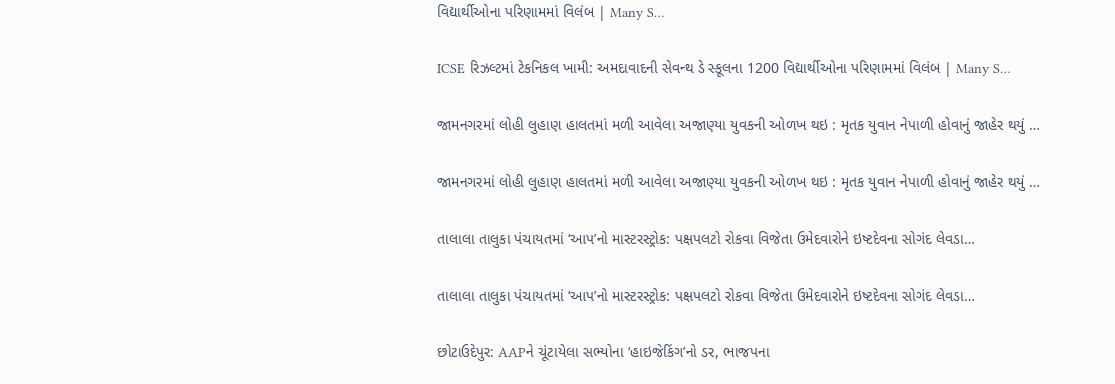વિદ્યાર્થીઓના પરિણામમાં વિલંબ | Many S…

ICSE રિઝલ્ટમાં ટેકનિકલ ખામી: અમદાવાદની સેવન્થ ડે સ્કૂલના 1200 વિદ્યાર્થીઓના પરિણામમાં વિલંબ | Many S…

જામનગરમાં લોહી લુહાણ હાલતમાં મળી આવેલા અજાણ્યા યુવકની ઓળખ થઇ : મૃતક યુવાન નેપાળી હોવાનું જાહેર થયું …

જામનગરમાં લોહી લુહાણ હાલતમાં મળી આવેલા અજાણ્યા યુવકની ઓળખ થઇ : મૃતક યુવાન નેપાળી હોવાનું જાહેર થયું …

તાલાલા તાલુકા પંચાયતમાં ‘આપ’નો માસ્ટરસ્ટ્રોક: પક્ષપલટો રોકવા વિજેતા ઉમેદવારોને ઇષ્ટદેવના સોગંદ લેવડા…

તાલાલા તાલુકા પંચાયતમાં ‘આપ’નો માસ્ટરસ્ટ્રોક: પક્ષપલટો રોકવા વિજેતા ઉમેદવારોને ઇષ્ટદેવના સોગંદ લેવડા…

છોટાઉદેપુર: AAPને ચૂંટાયેલા સભ્યોના ‘હાઇજેકિંગ’નો ડર, ભાજપના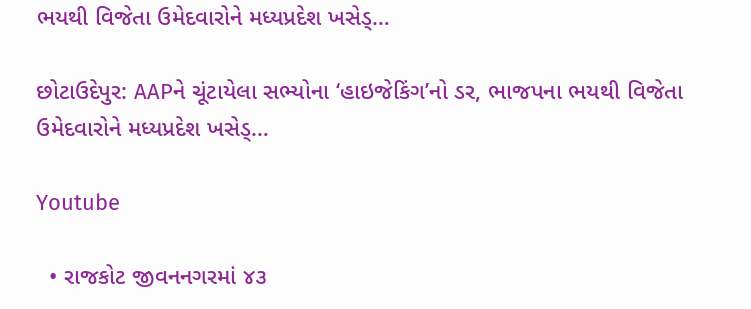ભયથી વિજેતા ઉમેદવારોને મધ્યપ્રદેશ ખસેડ્…

છોટાઉદેપુર: AAPને ચૂંટાયેલા સભ્યોના ‘હાઇજેકિંગ’નો ડર, ભાજપના ભયથી વિજેતા ઉમેદવારોને મધ્યપ્રદેશ ખસેડ્…

Youtube

  • રાજકોટ જીવનનગરમાં ૪૩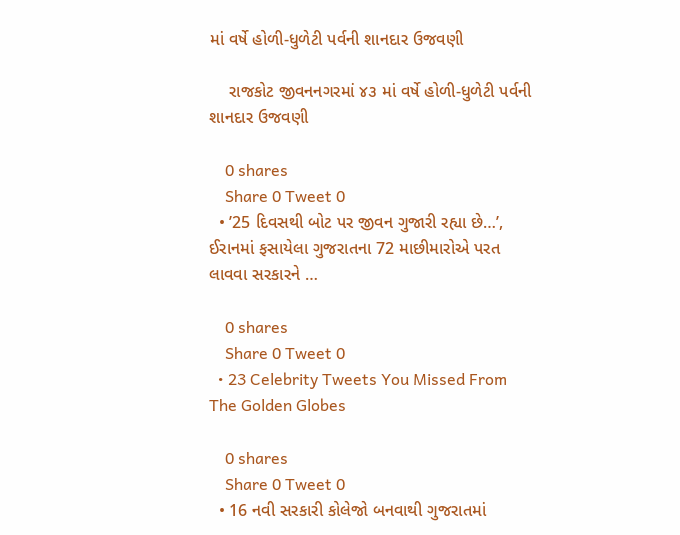માં વર્ષે હોળી-ધુળેટી પર્વની શાનદાર ઉજવણી

    રાજકોટ જીવનનગરમાં ૪૩ માં વર્ષે હોળી-ધુળેટી પર્વની શાનદાર ઉજવણી

    0 shares
    Share 0 Tweet 0
  • ’25 દિવસથી બોટ પર જીવન ગુજારી રહ્યા છે…’, ઈરાનમાં ફસાયેલા ગુજરાતના 72 માછીમારોએ પરત લાવવા સરકારને …

    0 shares
    Share 0 Tweet 0
  • 23 Celebrity Tweets You Missed From The Golden Globes

    0 shares
    Share 0 Tweet 0
  • 16 નવી સરકારી કોલેજો બનવાથી ગુજરાતમાં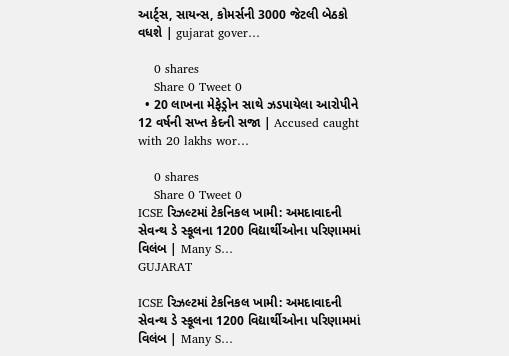આર્ટ્સ, સાયન્સ, કોમર્સની 3000 જેટલી બેઠકો વધશે | gujarat gover…

    0 shares
    Share 0 Tweet 0
  • 20 લાખના મેફેડ્રોન સાથે ઝડપાયેલા આરોપીને 12 વર્ષની સખ્ત કેદની સજા | Accused caught with 20 lakhs wor…

    0 shares
    Share 0 Tweet 0
ICSE રિઝલ્ટમાં ટેકનિકલ ખામી: અમદાવાદની સેવન્થ ડે સ્કૂલના 1200 વિદ્યાર્થીઓના પરિણામમાં વિલંબ | Many S…
GUJARAT

ICSE રિઝલ્ટમાં ટેકનિકલ ખામી: અમદાવાદની સેવન્થ ડે સ્કૂલના 1200 વિદ્યાર્થીઓના પરિણામમાં વિલંબ | Many S…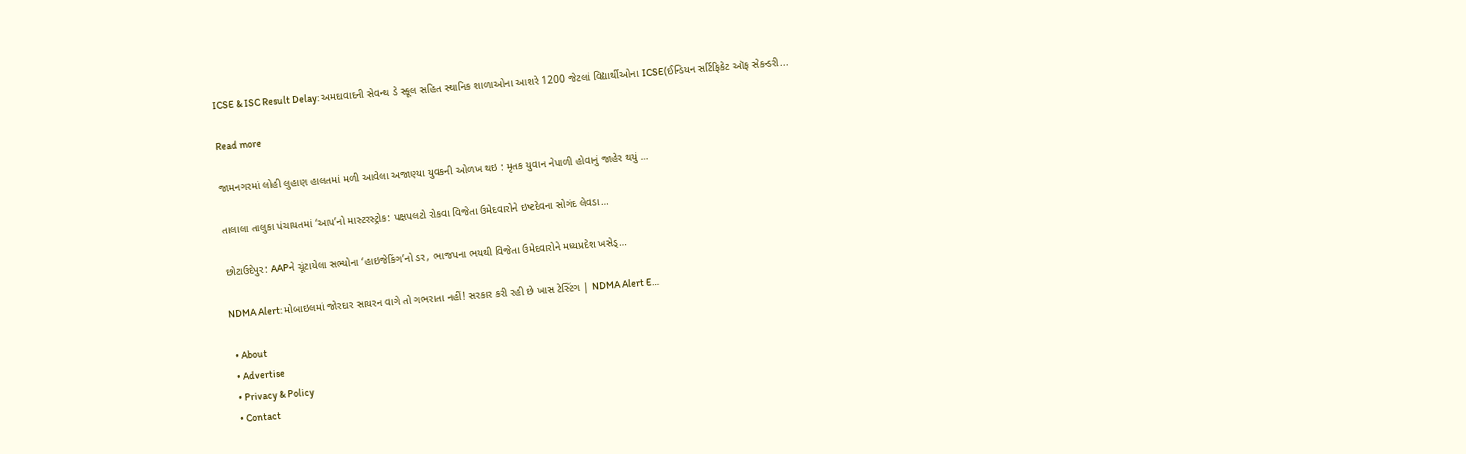ICSE & ISC Result Delay: અમદાવાદની સેવન્થ ડે સ્કૂલ સહિત સ્થાનિક શાળાઓના આશરે 1200 જેટલાં વિદ્યાર્થીઓના ICSE(ઈન્ડિયન સર્ટિફિકેટ ઑફ સેકન્ડરી...

Read more

જામનગરમાં લોહી લુહાણ હાલતમાં મળી આવેલા અજાણ્યા યુવકની ઓળખ થઇ : મૃતક યુવાન નેપાળી હોવાનું જાહેર થયું …

તાલાલા તાલુકા પંચાયતમાં ‘આપ’નો માસ્ટરસ્ટ્રોક: પક્ષપલટો રોકવા વિજેતા ઉમેદવારોને ઇષ્ટદેવના સોગંદ લેવડા…

છોટાઉદેપુર: AAPને ચૂંટાયેલા સભ્યોના ‘હાઇજેકિંગ’નો ડર, ભાજપના ભયથી વિજેતા ઉમેદવારોને મધ્યપ્રદેશ ખસેડ્…

NDMA Alert: મોબાઇલમાં જોરદાર સાયરન વાગે તો ગભરાતા નહીં! સરકાર કરી રહી છે ખાસ ટેસ્ટિંગ | NDMA Alert E…

  • About
  • Advertise
  • Privacy & Policy
  • Contact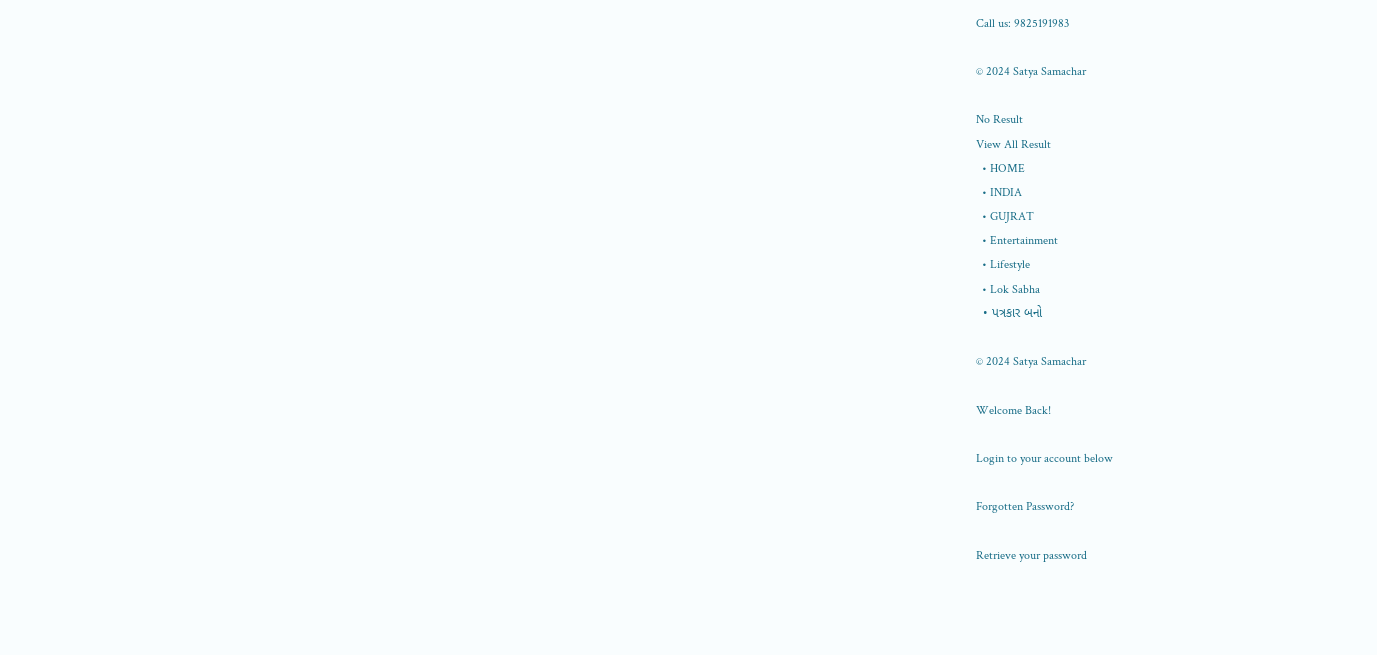Call us: 9825191983

© 2024 Satya Samachar

No Result
View All Result
  • HOME
  • INDIA
  • GUJRAT
  • Entertainment
  • Lifestyle
  • Lok Sabha
  • પત્રકાર બનો

© 2024 Satya Samachar

Welcome Back!

Login to your account below

Forgotten Password?

Retrieve your password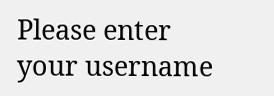Please enter your username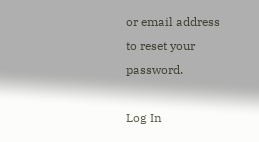or email address to reset your password.

Log In